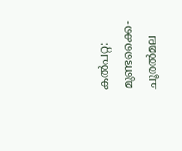കൽപറ്റ: മുണ്ടക്കൈ-ചൂരൽമല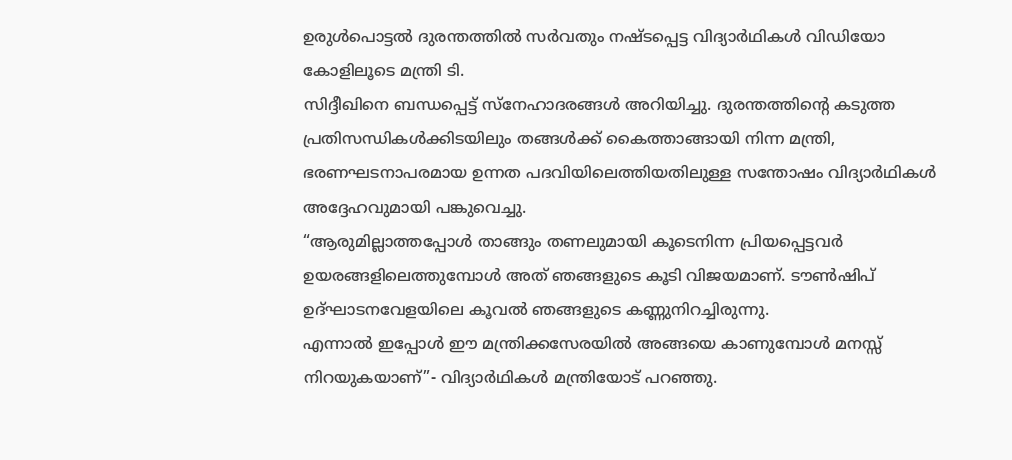ഉരുൾപൊട്ടൽ ദുരന്തത്തിൽ സർവതും നഷ്ടപ്പെട്ട വിദ്യാർഥികൾ വിഡിയോ കോളിലൂടെ മന്ത്രി ടി.
സിദ്ദീഖിനെ ബന്ധപ്പെട്ട് സ്നേഹാദരങ്ങൾ അറിയിച്ചു. ദുരന്തത്തിന്റെ കടുത്ത പ്രതിസന്ധികൾക്കിടയിലും തങ്ങൾക്ക് കൈത്താങ്ങായി നിന്ന മന്ത്രി, ഭരണഘടനാപരമായ ഉന്നത പദവിയിലെത്തിയതിലുള്ള സന്തോഷം വിദ്യാർഥികൾ അദ്ദേഹവുമായി പങ്കുവെച്ചു.
“ആരുമില്ലാത്തപ്പോൾ താങ്ങും തണലുമായി കൂടെനിന്ന പ്രിയപ്പെട്ടവർ ഉയരങ്ങളിലെത്തുമ്പോൾ അത് ഞങ്ങളുടെ കൂടി വിജയമാണ്. ടൗൺഷിപ് ഉദ്ഘാടനവേളയിലെ കൂവൽ ഞങ്ങളുടെ കണ്ണുനിറച്ചിരുന്നു.
എന്നാൽ ഇപ്പോൾ ഈ മന്ത്രിക്കസേരയിൽ അങ്ങയെ കാണുമ്പോൾ മനസ്സ് നിറയുകയാണ്”- വിദ്യാർഥികൾ മന്ത്രിയോട് പറഞ്ഞു.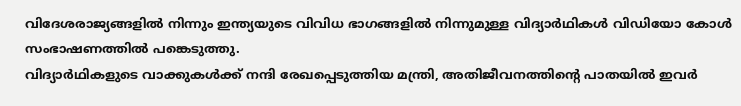വിദേശരാജ്യങ്ങളിൽ നിന്നും ഇന്ത്യയുടെ വിവിധ ഭാഗങ്ങളിൽ നിന്നുമുള്ള വിദ്യാർഥികൾ വിഡിയോ കോൾ സംഭാഷണത്തിൽ പങ്കെടുത്തു.
വിദ്യാർഥികളുടെ വാക്കുകൾക്ക് നന്ദി രേഖപ്പെടുത്തിയ മന്ത്രി, അതിജീവനത്തിന്റെ പാതയിൽ ഇവർ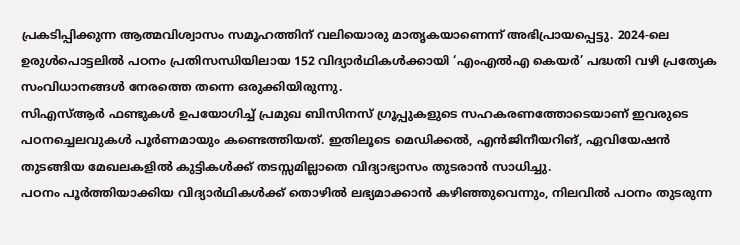പ്രകടിപ്പിക്കുന്ന ആത്മവിശ്വാസം സമൂഹത്തിന് വലിയൊരു മാതൃകയാണെന്ന് അഭിപ്രായപ്പെട്ടു. 2024-ലെ ഉരുൾപൊട്ടലിൽ പഠനം പ്രതിസന്ധിയിലായ 152 വിദ്യാർഥികൾക്കായി ‘എംഎൽഎ കെയർ’ പദ്ധതി വഴി പ്രത്യേക സംവിധാനങ്ങൾ നേരത്തെ തന്നെ ഒരുക്കിയിരുന്നു.
സിഎസ്ആർ ഫണ്ടുകൾ ഉപയോഗിച്ച് പ്രമുഖ ബിസിനസ് ഗ്രൂപ്പുകളുടെ സഹകരണത്തോടെയാണ് ഇവരുടെ പഠനച്ചെലവുകൾ പൂർണമായും കണ്ടെത്തിയത്. ഇതിലൂടെ മെഡിക്കൽ, എൻജിനീയറിങ്, ഏവിയേഷൻ തുടങ്ങിയ മേഖലകളിൽ കുട്ടികൾക്ക് തടസ്സമില്ലാതെ വിദ്യാഭ്യാസം തുടരാൻ സാധിച്ചു.
പഠനം പൂർത്തിയാക്കിയ വിദ്യാർഥികൾക്ക് തൊഴിൽ ലഭ്യമാക്കാൻ കഴിഞ്ഞുവെന്നും, നിലവിൽ പഠനം തുടരുന്ന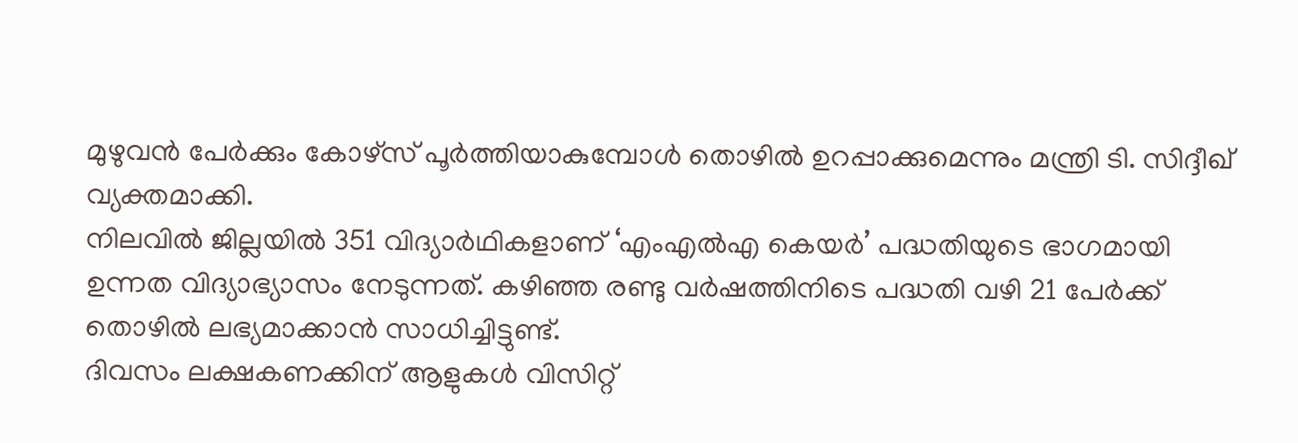മുഴുവൻ പേർക്കും കോഴ്സ് പൂർത്തിയാകുമ്പോൾ തൊഴിൽ ഉറപ്പാക്കുമെന്നും മന്ത്രി ടി. സിദ്ദീഖ് വ്യക്തമാക്കി.
നിലവിൽ ജില്ലയിൽ 351 വിദ്യാർഥികളാണ് ‘എംഎൽഎ കെയർ’ പദ്ധതിയുടെ ഭാഗമായി ഉന്നത വിദ്യാഭ്യാസം നേടുന്നത്. കഴിഞ്ഞ രണ്ടു വർഷത്തിനിടെ പദ്ധതി വഴി 21 പേർക്ക് തൊഴിൽ ലഭ്യമാക്കാൻ സാധിച്ചിട്ടുണ്ട്.
ദിവസം ലക്ഷകണക്കിന് ആളുകൾ വിസിറ്റ്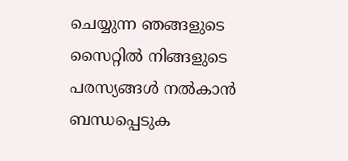ചെയ്യുന്ന ഞങ്ങളുടെ സൈറ്റിൽ നിങ്ങളുടെ പരസ്യങ്ങൾ നൽകാൻ ബന്ധപ്പെടുക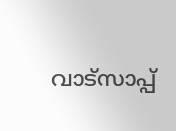വാട്സാപ്പ്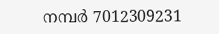നമ്പർ 7012309231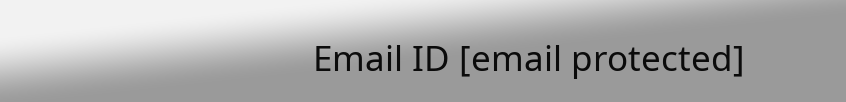Email ID [email protected]